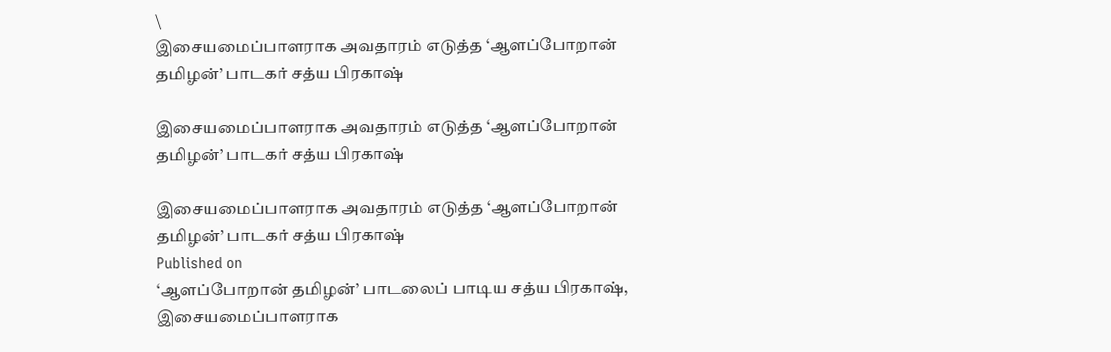\
இசையமைப்பாளராக அவதாரம் எடுத்த ‘ஆளப்போறான் தமிழன்’ பாடகர் சத்ய பிரகாஷ்

இசையமைப்பாளராக அவதாரம் எடுத்த ‘ஆளப்போறான் தமிழன்’ பாடகர் சத்ய பிரகாஷ்

இசையமைப்பாளராக அவதாரம் எடுத்த ‘ஆளப்போறான் தமிழன்’ பாடகர் சத்ய பிரகாஷ்
Published on
‘ஆளப்போறான் தமிழன்’ பாடலைப் பாடிய சத்ய பிரகாஷ், இசையமைப்பாளராக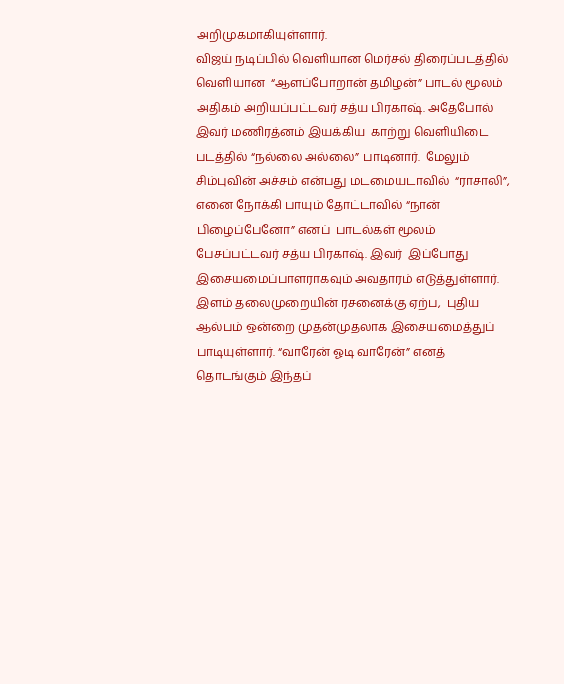அறிமுகமாகியுள்ளார்.
விஜய் நடிப்பில் வெளியான மெர்சல் திரைப்படத்தில் வெளியான  “ஆளப்போறான் தமிழன்” பாடல் மூலம் அதிகம் அறியப்பட்டவர் சத்ய பிரகாஷ். அதேபோல் இவர் மணிரத்னம் இயக்கிய  காற்று வெளியிடை படத்தில் “நல்லை அல்லை” பாடினார்.  மேலும் சிம்புவின் அச்சம் என்பது மடமையடாவில்  “ராசாலி”,  எனை நோக்கி பாயும் தோட்டாவில் “நான் பிழைப்பேனோ” எனப்  பாடல்கள் மூலம்  பேசப்பட்டவர் சத்ய பிரகாஷ். இவர்  இப்போது இசையமைப்பாளராகவும் அவதாரம் எடுத்துள்ளார்.
இளம் தலைமுறையின் ரசனைக்கு ஏற்ப,  புதிய ஆல்பம் ஒன்றை முதன்முதலாக இசையமைத்துப் பாடியுள்ளார். “வாரேன் ஓடி வாரேன்” எனத் தொடங்கும் இந்தப்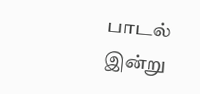பாடல் இன்று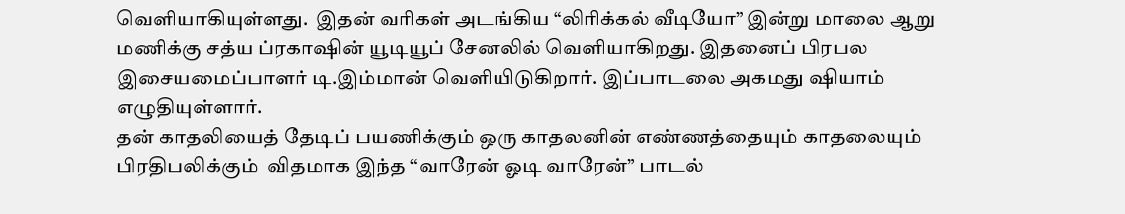வெளியாகியுள்ளது.  இதன் வரிகள் அடங்கிய “லிரிக்கல் வீடியோ” இன்று மாலை ஆறு மணிக்கு சத்ய ப்ரகாஷின் யூடியூப் சேனலில் வெளியாகிறது. இதனைப் பிரபல இசையமைப்பாளர் டி.இம்மான் வெளியிடுகிறார். இப்பாடலை அகமது ஷியாம் எழுதியுள்ளார்.
தன் காதலியைத் தேடிப் பயணிக்கும் ஒரு காதலனின் எண்ணத்தையும் காதலையும் பிரதிபலிக்கும்  விதமாக இந்த “வாரேன் ஓடி வாரேன்” பாடல்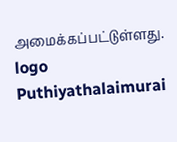அமைக்கப்பட்டுள்ளது.
logo
Puthiyathalaimurai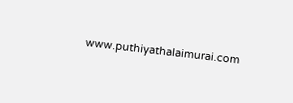www.puthiyathalaimurai.com